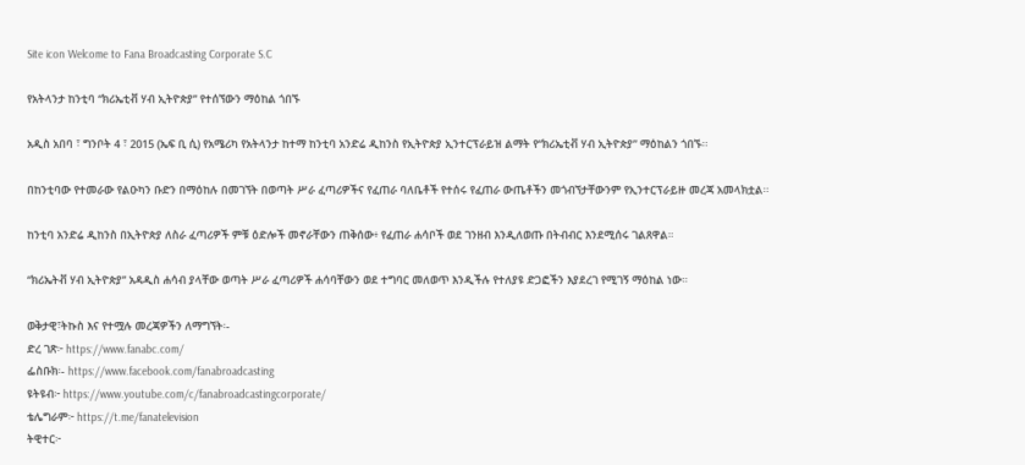Site icon Welcome to Fana Broadcasting Corporate S.C

የአትላንታ ከንቲባ “ክሪኤቲቭ ሃብ ኢትዮጵያ” የተሰኘውን ማዕከል ጎበኙ

አዲስ አበባ ፣ ግንቦት 4 ፣ 2015 (ኤፍ ቢ ሲ) የአሜሪካ የአትላንታ ከተማ ከንቲባ አንድሬ ዲከንስ የኢትዮጵያ ኢንተርፕራይዝ ልማት የ“ክሪኤቲቭ ሃብ ኢትዮጵያ” ማዕከልን ጎበኙ፡፡

በከንቲባው የተመራው የልዑካን ቡድን በማዕከሉ በመገኘት በወጣት ሥራ ፈጣሪዎችና የፈጠራ ባለቤቶች የተሰሩ የፈጠራ ውጤቶችን መጎብኘታቸውንም የኢንተርፕራይዙ መረጃ አመላክቷል፡፡

ከንቲባ አንድሬ ዲከንስ በኢትዮጵያ ለስራ ፈጣሪዎች ምቹ ዕድሎች መኖራቸውን ጠቅሰው፥ የፈጠራ ሐሳቦች ወደ ገንዘብ እንዲለወጡ በትብብር እንደሚሰሩ ገልጸዋል።

“ክሪኤትቭ ሃብ ኢትዮጵያ” አዳዲስ ሐሳብ ያላቸው ወጣት ሥራ ፈጣሪዎች ሐሳባቸውን ወደ ተግባር መለወጥ እንዲችሉ የተለያዩ ድጋፎችን እያደረገ የሚገኝ ማዕከል ነው።

ወቅታዊ፣ትኩስ እና የተሟሉ መረጃዎችን ለማግኘት፡-
ድረ ገጽ፦ https://www.fanabc.com/
ፌስቡክ፡- https://www.facebook.com/fanabroadcasting
ዩትዩብ፦ https://www.youtube.com/c/fanabroadcastingcorporate/
ቴሌግራም፦ https://t.me/fanatelevision
ትዊተር፦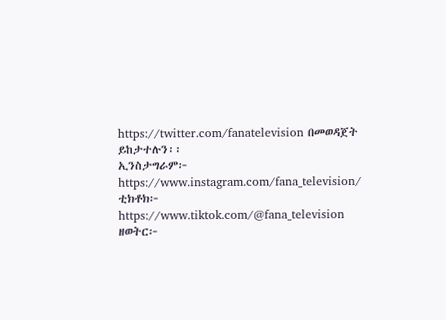https://twitter.com/fanatelevision በመወዳጀት ይከታተሉን፡፡
ኢንስታግራም፦ https://www.instagram.com/fana_television/
ቲክቶክ፦ https://www.tiktok.com/@fana_television
ዘወትር፦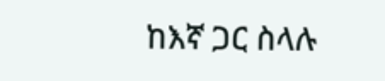ከእኛ ጋር ስላሉ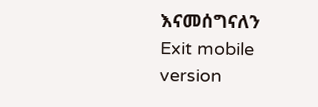እናመሰግናለን
Exit mobile version